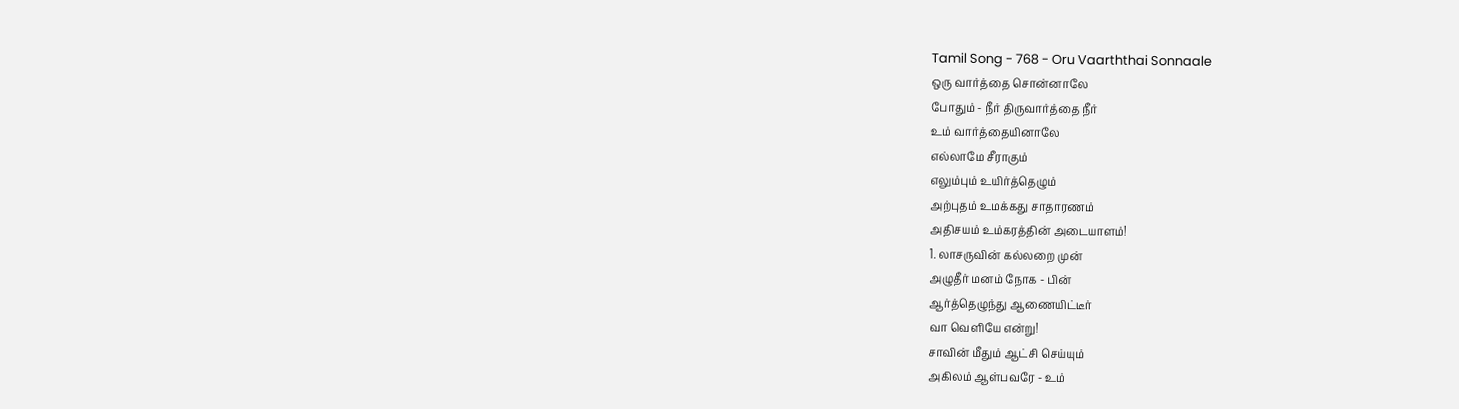Tamil Song - 768 - Oru Vaarththai Sonnaale
ஒரு வார்த்தை சொன்னாலே
போதும் - நீர் திருவார்த்தை நீர்
உம் வார்த்தையினாலே
எல்லாமே சீராகும்
எலும்பும் உயிர்த்தெழும்
அற்புதம் உமக்கது சாதாரணம்
அதிசயம் உம்கரத்தின் அடையாளம்!
1. லாசருவின் கல்லறை முன்
அழுதீர் மனம் நோக - பின்
ஆர்த்தெழுந்து ஆணையிட்டீர்
வா வெளியே என்று!
சாவின் மீதும் ஆட்சி செய்யும்
அகிலம் ஆள்பவரே - உம்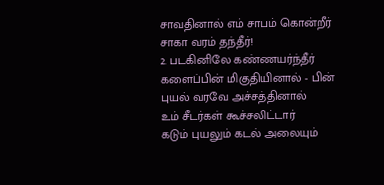சாவதினால் எம் சாபம் கொன்றீர்
சாகா வரம் தந்தீர்!
2. படகினிலே கண்ணயர்ந்தீர்
களைப்பின் மிகுதியினால் - பின்
புயல் வரவே அச்சத்தினால்
உம் சீடர்கள் கூச்சலிட்டார்
கடும் புயலும் கடல் அலையும்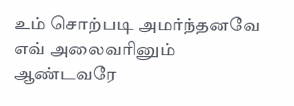உம் சொற்படி அமர்ந்தனவே
எவ் அலைவரினும் ஆண்டவரே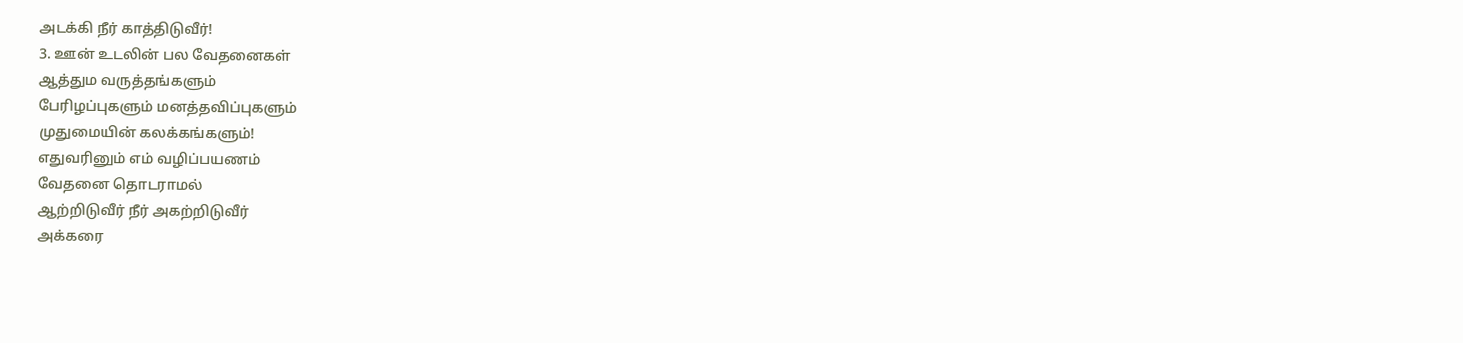அடக்கி நீர் காத்திடுவீர்!
3. ஊன் உடலின் பல வேதனைகள்
ஆத்தும வருத்தங்களும்
பேரிழப்புகளும் மனத்தவிப்புகளும்
முதுமையின் கலக்கங்களும்!
எதுவரினும் எம் வழிப்பயணம்
வேதனை தொடராமல்
ஆற்றிடுவீர் நீர் அகற்றிடுவீர்
அக்கரை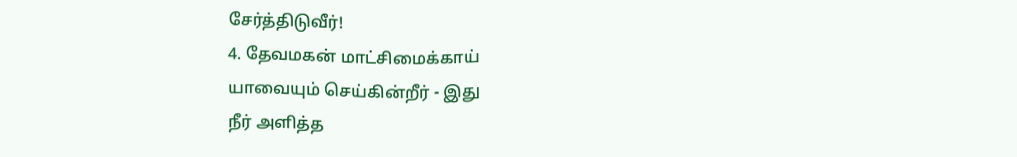சேர்த்திடுவீர்!
4. தேவமகன் மாட்சிமைக்காய்
யாவையும் செய்கின்றீர் - இது
நீர் அளித்த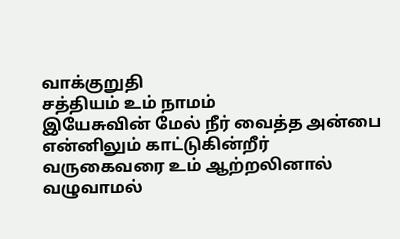வாக்குறுதி
சத்தியம் உம் நாமம்
இயேசுவின் மேல் நீர் வைத்த அன்பை
என்னிலும் காட்டுகின்றீர்
வருகைவரை உம் ஆற்றலினால்
வழுவாமல்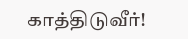காத்திடுவீர்!